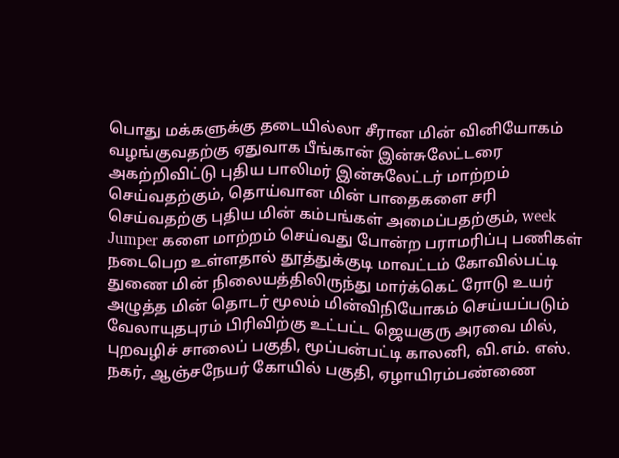பொது மக்களுக்கு தடையில்லா சீரான மின் வினியோகம் வழங்குவதற்கு ஏதுவாக பீங்கான் இன்சுலேட்டரை அகற்றிவிட்டு புதிய பாலிமர் இன்சுலேட்டர் மாற்றம் செய்வதற்கும், தொய்வான மின் பாதைகளை சரி செய்வதற்கு புதிய மின் கம்பங்கள் அமைப்பதற்கும், week Jumper களை மாற்றம் செய்வது போன்ற பராமரிப்பு பணிகள் நடைபெற உள்ளதால் தூத்துக்குடி மாவட்டம் கோவில்பட்டி துணை மின் நிலையத்திலிருந்து மார்க்கெட் ரோடு உயர் அழுத்த மின் தொடர் மூலம் மின்விநியோகம் செய்யப்படும் வேலாயுதபுரம் பிரிவிற்கு உட்பட்ட ஜெயகுரு அரவை மில், புறவழிச் சாலைப் பகுதி, மூப்பன்பட்டி காலனி, வி.எம். எஸ். நகர், ஆஞ்சநேயர் கோயில் பகுதி, ஏழாயிரம்பண்ணை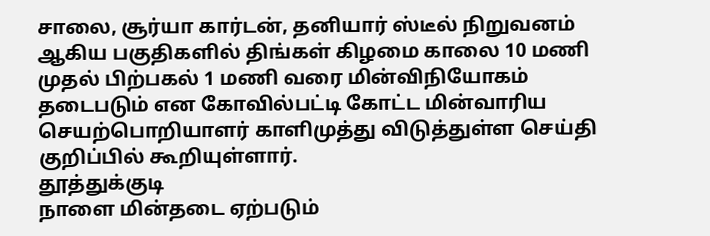சாலை, சூர்யா கார்டன், தனியார் ஸ்டீல் நிறுவனம் ஆகிய பகுதிகளில் திங்கள் கிழமை காலை 10 மணி முதல் பிற்பகல் 1 மணி வரை மின்விநியோகம் தடைபடும் என கோவில்பட்டி கோட்ட மின்வாரிய செயற்பொறியாளர் காளிமுத்து விடுத்துள்ள செய்தி குறிப்பில் கூறியுள்ளார்.
தூத்துக்குடி
நாளை மின்தடை ஏற்படும்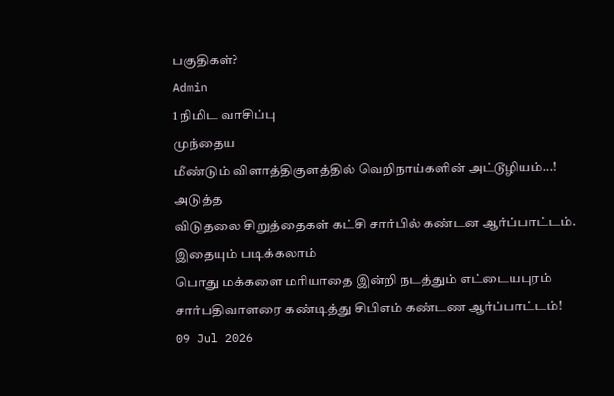பகுதிகள்?
Admin
1 நிமிட வாசிப்பு
முந்தைய
மீண்டும் விளாத்திகுளத்தில் வெறிநாய்களின் அட்டூழியம்...!
அடுத்த
விடுதலை சிறுத்தைகள் கட்சி சார்பில் கண்டன ஆர்ப்பாட்டம்.
இதையும் படிக்கலாம்
பொது மக்களை மரியாதை இன்றி நடத்தும் எட்டையபுரம் சார்பதிவாளரை கண்டித்து சிபிஎம் கண்டண ஆர்ப்பாட்டம்!
09 Jul 2026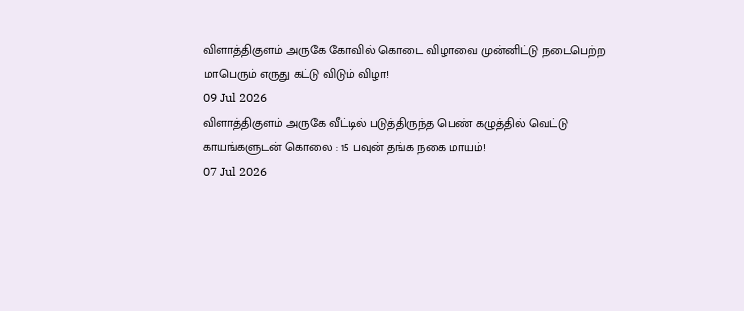விளாத்திகுளம் அருகே கோவில் கொடை விழாவை முன்னிட்டு நடைபெற்ற மாபெரும் எருது கட்டு விடும் விழா!
09 Jul 2026
விளாத்திகுளம் அருகே வீட்டில் படுத்திருந்த பெண் கழுத்தில் வெட்டு காயங்களுடன் கொலை : 15 பவுன் தங்க நகை மாயம்!
07 Jul 2026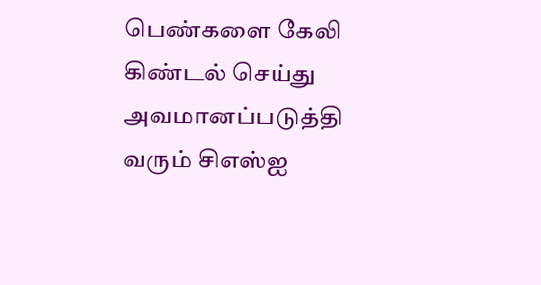பெண்களை கேலி கிண்டல் செய்து அவமானப்படுத்தி வரும் சிஎஸ்ஐ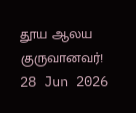தூய ஆலய குருவானவர்!
28 Jun 2026